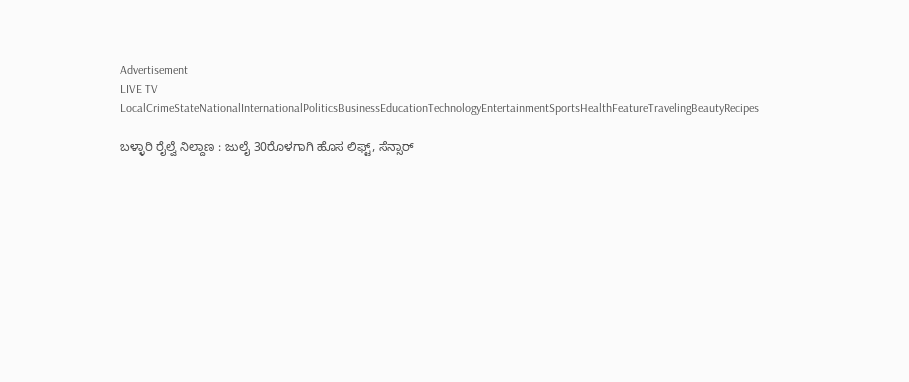Advertisement
LIVE TV LocalCrimeStateNationalInternationalPoliticsBusinessEducationTechnologyEntertainmentSportsHealthFeatureTravelingBeautyRecipes

ಬಳ್ಳಾರಿ ರೈಲ್ವೆ ನಿಲ್ದಾಣ : ಜುಲೈ 30ರೊಳಗಾಗಿ ಹೊಸ ಲಿಫ್ಟ್, ಸೆನ್ಸಾರ್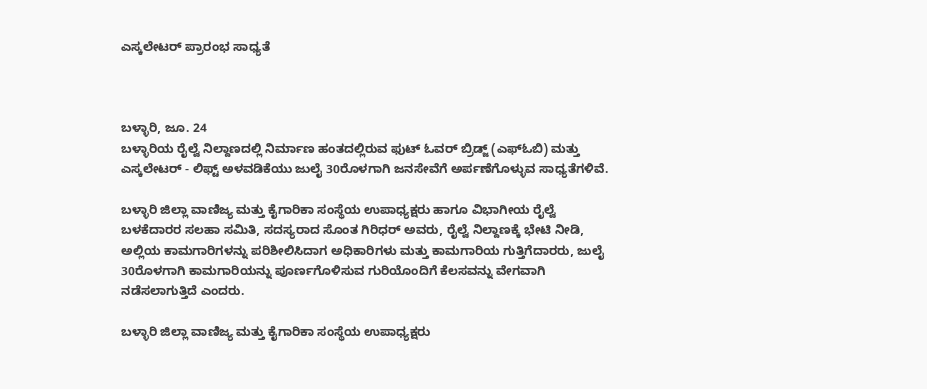ಎಸ್ಕಲೇಟರ್ ಪ್ರಾರಂಭ ಸಾಧ್ಯತೆ



ಬಳ್ಳಾರಿ, ಜೂ. 24
ಬಳ್ಳಾರಿಯ ರೈಲ್ವೆ ನಿಲ್ದಾಣದಲ್ಲಿ ನಿರ್ಮಾಣ ಹಂತದಲ್ಲಿರುವ ಫುಟ್ ಓವರ್ ಬ್ರಿಡ್ಜ್ (ಎಫ್‍ಓಬಿ) ಮತ್ತು ಎಸ್ಕಲೇಟರ್ - ಲಿಫ್ಟ್ ಅಳವಡಿಕೆಯು ಜುಲೈ 30ರೊಳಗಾಗಿ ಜನಸೇವೆಗೆ ಅರ್ಪಣೆಗೊಳ್ಳುವ ಸಾಧ್ಯತೆಗಳಿವೆ.

ಬಳ್ಳಾರಿ ಜಿಲ್ಲಾ ವಾಣಿಜ್ಯ ಮತ್ತು ಕೈಗಾರಿಕಾ ಸಂಸ್ಥೆಯ ಉಪಾಧ್ಯಕ್ಷರು ಹಾಗೂ ವಿಭಾಗೀಯ ರೈಲ್ವೆ ಬಳಕೆದಾರರ ಸಲಹಾ ಸಮಿತಿ, ಸದಸ್ಯರಾದ ಸೊಂತ ಗಿರಿಧರ್ ಅವರು, ರೈಲ್ವೆ ನಿಲ್ದಾಣಕ್ಕೆ ಭೇಟಿ ನೀಡಿ, ಅಲ್ಲಿಯ ಕಾಮಗಾರಿಗಳನ್ನು ಪರಿಶೀಲಿಸಿದಾಗ ಅಧಿಕಾರಿಗಳು ಮತ್ತು ಕಾಮಗಾರಿಯ ಗುತ್ತಿಗೆದಾರರು, ಜುಲೈ 30ರೊಳಗಾಗಿ ಕಾಮಗಾರಿಯನ್ನು ಪೂರ್ಣಗೊಳಿಸುವ ಗುರಿಯೊಂದಿಗೆ ಕೆಲಸವನ್ನು ವೇಗವಾಗಿ ನಡೆಸಲಾಗುತ್ತಿದೆ ಎಂದರು.

ಬಳ್ಳಾರಿ ಜಿಲ್ಲಾ ವಾಣಿಜ್ಯ ಮತ್ತು ಕೈಗಾರಿಕಾ ಸಂಸ್ಥೆಯ ಉಪಾಧ್ಯಕ್ಷರು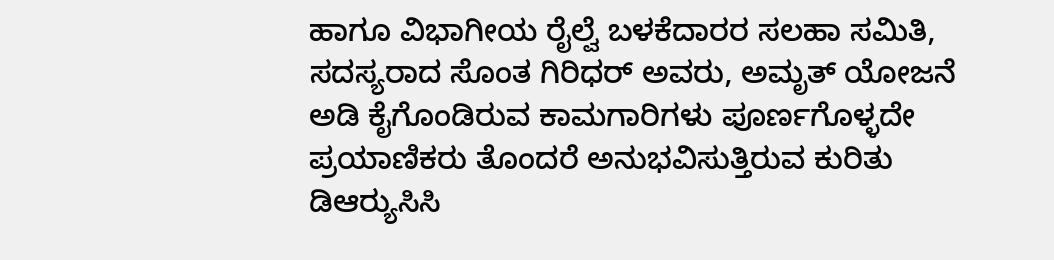ಹಾಗೂ ವಿಭಾಗೀಯ ರೈಲ್ವೆ ಬಳಕೆದಾರರ ಸಲಹಾ ಸಮಿತಿ, ಸದಸ್ಯರಾದ ಸೊಂತ ಗಿರಿಧರ್ ಅವರು, ಅಮೃತ್ ಯೋಜನೆ ಅಡಿ ಕೈಗೊಂಡಿರುವ ಕಾಮಗಾರಿಗಳು ಪೂರ್ಣಗೊಳ್ಳದೇ ಪ್ರಯಾಣಿಕರು ತೊಂದರೆ ಅನುಭವಿಸುತ್ತಿರುವ ಕುರಿತು ಡಿಆರ್‍ಯುಸಿಸಿ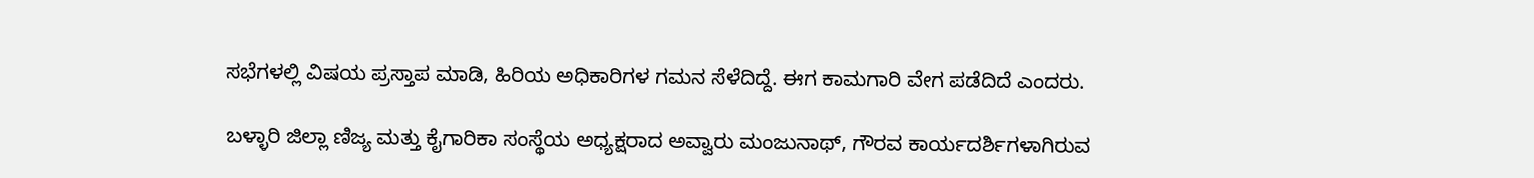ಸಭೆಗಳಲ್ಲಿ ವಿಷಯ ಪ್ರಸ್ತಾಪ ಮಾಡಿ, ಹಿರಿಯ ಅಧಿಕಾರಿಗಳ ಗಮನ ಸೆಳೆದಿದ್ದೆ. ಈಗ ಕಾಮಗಾರಿ ವೇಗ ಪಡೆದಿದೆ ಎಂದರು.

ಬಳ್ಳಾರಿ ಜಿಲ್ಲಾ ಣಿಜ್ಯ ಮತ್ತು ಕೈಗಾರಿಕಾ ಸಂಸ್ಥೆಯ ಅಧ್ಯಕ್ಷರಾದ ಅವ್ವಾರು ಮಂಜುನಾಥ್, ಗೌರವ ಕಾರ್ಯದರ್ಶಿಗಳಾಗಿರುವ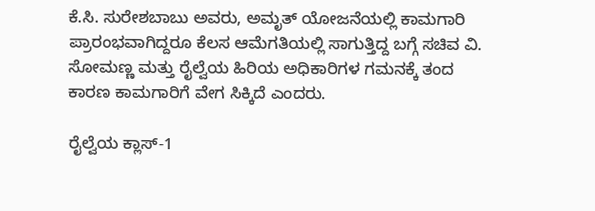ಕೆ.ಸಿ. ಸುರೇಶಬಾಬು ಅವರು, ಅಮೃತ್ ಯೋಜನೆಯಲ್ಲಿ ಕಾಮಗಾರಿ ಪ್ರಾರಂಭವಾಗಿದ್ದರೂ ಕೆಲಸ ಆಮೆಗತಿಯಲ್ಲಿ ಸಾಗುತ್ತಿದ್ದ ಬಗ್ಗೆ ಸಚಿವ ವಿ. ಸೋಮಣ್ಣ ಮತ್ತು ರೈಲ್ವೆಯ ಹಿರಿಯ ಅಧಿಕಾರಿಗಳ ಗಮನಕ್ಕೆ ತಂದ ಕಾರಣ ಕಾಮಗಾರಿಗೆ ವೇಗ ಸಿಕ್ಕಿದೆ ಎಂದರು.

ರೈಲ್ವೆಯ ಕ್ಲಾಸ್-1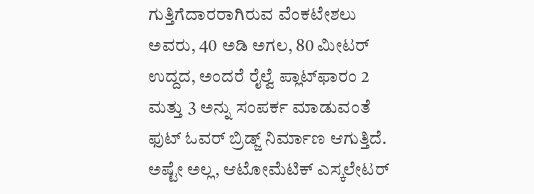ಗುತ್ತಿಗೆದಾರರಾಗಿರುವ ವೆಂಕಟೇಶಲು ಅವರು, 40 ಅಡಿ ಅಗಲ, 80 ಮೀಟರ್ ಉದ್ದದ, ಅಂದರೆ ರೈಲ್ವೆ ಪ್ಲಾಟ್‍ಫಾರಂ 2 ಮತ್ತು 3 ಅನ್ನು ಸಂಪರ್ಕ ಮಾಡುವಂತೆ ಫುಟ್ ಓವರ್ ಬ್ರಿಡ್ಜ್ ನಿರ್ಮಾಣ ಆಗುತ್ತಿದೆ. ಅಷ್ಟೇ ಅಲ್ಲ, ಆಟೋಮೆಟಿಕ್ ಎಸ್ಕಲೇಟರ್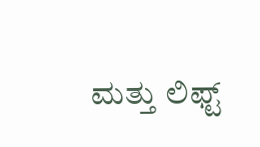ಮತ್ತು ಲಿಫ್ಟ್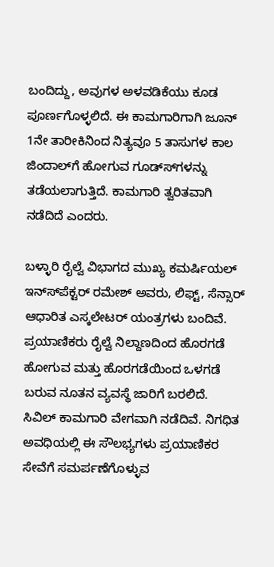ಬಂದಿದ್ದು, ಅವುಗಳ ಅಳವಡಿಕೆಯು ಕೂಡ ಪೂರ್ಣಗೊಳ್ಳಲಿದೆ. ಈ ಕಾಮಗಾರಿಗಾಗಿ ಜೂನ್ 1ನೇ ತಾರೀಕಿನಿಂದ ನಿತ್ಯವೂ 5 ತಾಸುಗಳ ಕಾಲ ಜಿಂದಾಲ್‍ಗೆ ಹೋಗುವ ಗೂಡ್ಸ್‍ಗಳನ್ನು ತಡೆಯಲಾಗುತ್ತಿದೆ. ಕಾಮಗಾರಿ ತ್ವರಿತವಾಗಿ ನಡೆದಿದೆ ಎಂದರು.

ಬಳ್ಳಾರಿ ರೈಲ್ವೆ ವಿಭಾಗದ ಮುಖ್ಯ ಕಮರ್ಷಿಯಲ್ ಇನ್ಸ್‍ಪೆಕ್ಟರ್ ರಮೇಶ್ ಅವರು, ಲಿಫ್ಟ್, ಸೆನ್ಸಾರ್ ಆಧಾರಿತ ಎಸ್ಕಲೇಟರ್ ಯಂತ್ರಗಳು ಬಂದಿವೆ. ಪ್ರಯಾಣಿಕರು ರೈಲ್ವೆ ನಿಲ್ದಾಣದಿಂದ ಹೊರಗಡೆ ಹೋಗುವ ಮತ್ತು ಹೊರಗಡೆಯಿಂದ ಒಳಗಡೆ ಬರುವ ನೂತನ ವ್ಯವಸ್ಥೆ ಜಾರಿಗೆ ಬರಲಿದೆ. ಸಿವಿಲ್ ಕಾಮಗಾರಿ ವೇಗವಾಗಿ ನಡೆದಿವೆ. ನಿಗಧಿತ ಅವಧಿಯಲ್ಲಿ ಈ ಸೌಲಭ್ಯಗಳು ಪ್ರಯಾಣಿಕರ ಸೇವೆಗೆ ಸಮರ್ಪಣೆಗೊಳ್ಳುವ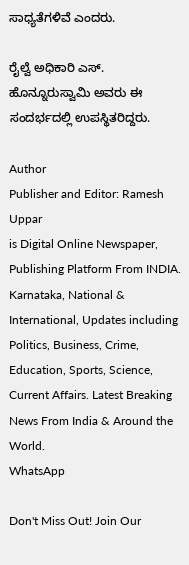ಸಾಧ್ಯತೆಗಳಿವೆ ಎಂದರು.

ರೈಲ್ವೆ ಅಧಿಕಾರಿ ಎಸ್. ಹೊನ್ನೂರುಸ್ವಾಮಿ ಅವರು ಈ ಸಂದರ್ಭದಲ್ಲಿ ಉಪಸ್ಥಿತರಿದ್ದರು.

Author
Publisher and Editor: Ramesh Uppar
is Digital Online Newspaper, Publishing Platform From INDIA. Karnataka, National & International, Updates including Politics, Business, Crime, Education, Sports, Science, Current Affairs. Latest Breaking News From India & Around the World.
WhatsApp

Don't Miss Out! Join Our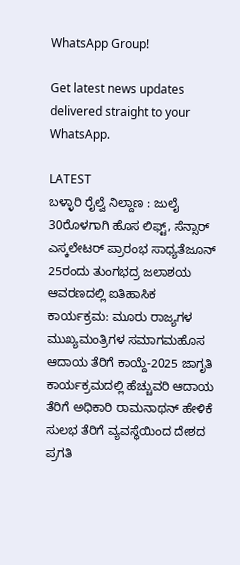WhatsApp Group!

Get latest news updates delivered straight to your WhatsApp.

LATEST
ಬಳ್ಳಾರಿ ರೈಲ್ವೆ ನಿಲ್ದಾಣ : ಜುಲೈ 30ರೊಳಗಾಗಿ ಹೊಸ ಲಿಫ್ಟ್, ಸೆನ್ಸಾರ್ ಎಸ್ಕಲೇಟರ್ ಪ್ರಾರಂಭ ಸಾಧ್ಯತೆಜೂನ್ 25ರಂದು ತುಂಗಭದ್ರ ಜಲಾಶಯ ಆವರಣದಲ್ಲಿ ಐತಿಹಾಸಿಕ ಕಾರ್ಯಕ್ರಮ: ಮೂರು ರಾಜ್ಯಗಳ ಮುಖ್ಯಮಂತ್ರಿಗಳ ಸಮಾಗಮಹೊಸ ಆದಾಯ ತೆರಿಗೆ ಕಾಯ್ದೆ-2025 ಜಾಗೃತಿ ಕಾರ್ಯಕ್ರಮದಲ್ಲಿ ಹೆಚ್ಚುವರಿ ಆದಾಯ ತೆರಿಗೆ ಅಧಿಕಾರಿ ರಾಮನಾಥನ್ ಹೇಳಿಕೆ ಸುಲಭ ತೆರಿಗೆ ವ್ಯವಸ್ಥೆಯಿಂದ ದೇಶದ ಪ್ರಗತಿ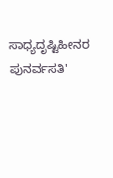ಸಾಧ್ಯದೃಷ್ಟಿಹೀನರ ಪುನರ್ವಸತಿ'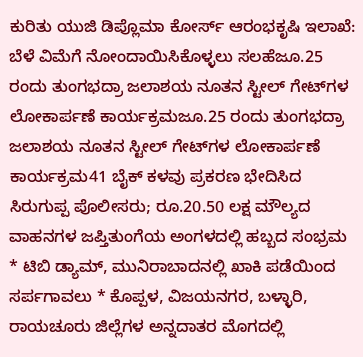ಕುರಿತು ಯುಜಿ ಡಿಪ್ಲೊಮಾ ಕೋರ್ಸ್ ಆರಂಭಕೃಷಿ ಇಲಾಖೆ: ಬೆಳೆ ವಿಮೆಗೆ ನೋಂದಾಯಿಸಿಕೊಳ್ಳಲು ಸಲಹೆಜೂ.25 ರಂದು ತುಂಗಭದ್ರಾ ಜಲಾಶಯ ನೂತನ ಸ್ಟೀಲ್ ಗೇಟ್‌ಗಳ ಲೋಕಾರ್ಪಣೆ ಕಾರ್ಯಕ್ರಮಜೂ.25 ರಂದು ತುಂಗಭದ್ರಾ ಜಲಾಶಯ ನೂತನ ಸ್ಟೀಲ್ ಗೇಟ್‌ಗಳ ಲೋಕಾರ್ಪಣೆ ಕಾರ್ಯಕ್ರಮ41 ಬೈಕ್ ಕಳವು ಪ್ರಕರಣ ಭೇದಿಸಿದ ಸಿರುಗುಪ್ಪ ಪೊಲೀಸರು; ರೂ.20.50 ಲಕ್ಷ ಮೌಲ್ಯದ ವಾಹನಗಳ ಜಪ್ತಿತುಂಗೆಯ ಅಂಗಳದಲ್ಲಿ ಹಬ್ಬದ ಸಂಭ್ರಮ * ಟಿಬಿ ಡ್ಯಾಮ್, ಮುನಿರಾಬಾದನಲ್ಲಿ ಖಾಕಿ ಪಡೆಯಿಂದ ಸರ್ಪಗಾವಲು * ಕೊಪ್ಪಳ, ವಿಜಯನಗರ, ಬಳ್ಳಾರಿ, ರಾಯಚೂರು ಜಿಲ್ಲೆಗಳ ಅನ್ನದಾತರ ಮೊಗದಲ್ಲಿ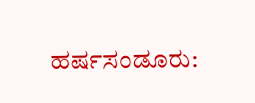ಹರ್ಷಸಂಡೂರು: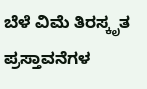ಬೆಳೆ ವಿಮೆ ತಿರಸ್ಕೃತ ಪ್ರಸ್ತಾವನೆಗಳ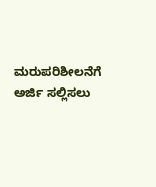ಮರುಪರಿಶೀಲನೆಗೆ ಅರ್ಜಿ ಸಲ್ಲಿಸಲು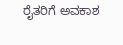ರೈತರಿಗೆ ಅವಕಾಶ